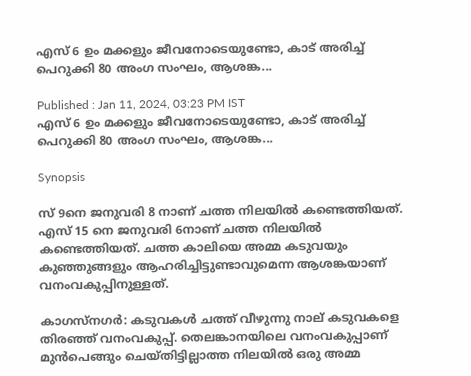എസ് 6 ഉം മക്കളും ജീവനോടെയുണ്ടോ, കാട് അരിച്ച് പെറുക്കി 80 അംഗ സംഘം, ആശങ്ക...

Published : Jan 11, 2024, 03:23 PM IST
എസ് 6 ഉം മക്കളും ജീവനോടെയുണ്ടോ, കാട് അരിച്ച് പെറുക്കി 80 അംഗ സംഘം, ആശങ്ക...

Synopsis

സ് 9നെ ജനുവരി 8 നാണ് ചത്ത നിലയിൽ കണ്ടെത്തിയത്. എസ് 15 നെ ജനുവരി 6നാണ് ചത്ത നിലയിൽ കണ്ടെത്തിയത്. ചത്ത കാലിയെ അമ്മ കടുവയും കുഞ്ഞുങ്ങളും ആഹരിച്ചിട്ടുണ്ടാവുമെന്ന ആശങ്കയാണ് വനംവകുപ്പിനുള്ളത്.

കാഗസ്നഗർ: കടുവകൾ ചത്ത് വീഴുന്നു നാല് കടുവകളെ തിരഞ്ഞ് വനംവകുപ്പ്. തെലങ്കാനയിലെ വനംവകുപ്പാണ് മുന്‍പെങ്ങും ചെയ്തിട്ടില്ലാത്ത നിലയിൽ ഒരു അമ്മ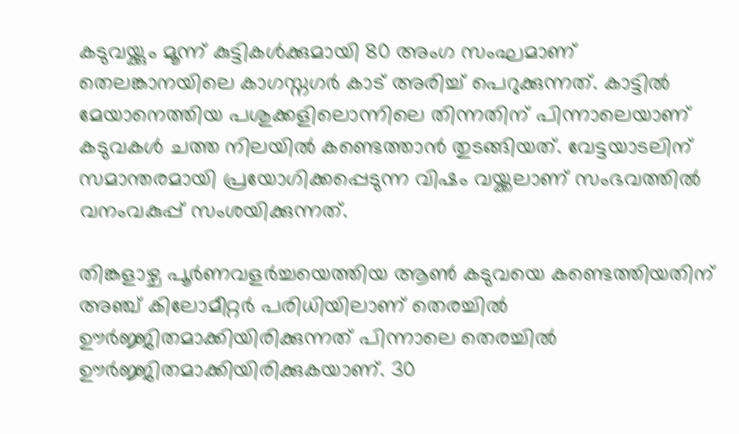കടുവയ്ക്കും മൂന്ന് കുട്ടികൾക്കുമായി 80 അംഗ സംഘമാണ് തെലങ്കാനയിലെ കാഗസ്നഗർ കാട് അരിച്ച് പെറുക്കുന്നത്. കാട്ടിൽ മേയാനെത്തിയ പശുക്കളിലൊന്നിലെ തിന്നതിന് പിന്നാലെയാണ് കടുവകൾ ചത്ത നിലയിൽ കണ്ടെത്താന്‍ തുടങ്ങിയത്. വേട്ടയാടലിന് സമാന്തരമായി പ്രയോഗിക്കപ്പെടുന്ന വിഷം വയ്ക്കലാണ് സംഭവത്തിൽ വനംവകുപ്പ് സംശയിക്കുന്നത്.

തിങ്കളാഴ്ച പൂർണവളർച്ചയെത്തിയ ആണ്‍ കടുവയെ കണ്ടെത്തിയതിന് അഞ്ച് കിലോമീറ്റർ പരിധിയിലാണ് തെരച്ചിൽ ഊർജ്ജിതമാക്കിയിരിക്കുന്നത് പിന്നാലെ തെരച്ചിൽ ഊർജ്ജിതമാക്കിയിരിക്കുകയാണ്. 30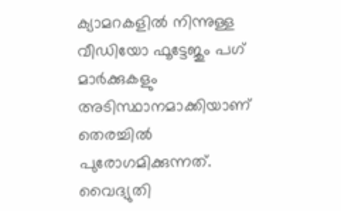ക്യാമറകളിൽ നിന്നുള്ള വീഡിയോ ഫൂട്ടേജും പഗ് മാർക്കുകളും അടിസ്ഥാനമാക്കിയാണ് തെരച്ചിൽ പുരോഗമിക്കുന്നത്. വൈദ്യുതി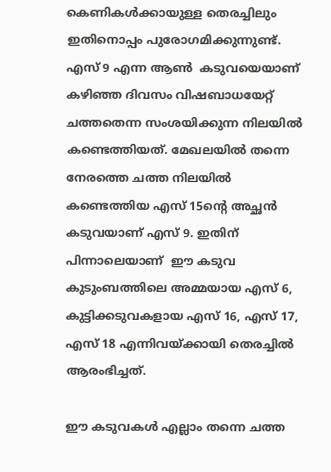കെണികൾക്കായുള്ള തെരച്ചിലും ഇതിനൊപ്പം പുരോഗമിക്കുന്നുണ്ട്. എസ് 9 എന്ന ആണ്‍  കടുവയെയാണ് കഴിഞ്ഞ ദിവസം വിഷബാധയേറ്റ് ചത്തതെന്ന സംശയിക്കുന്ന നിലയിൽ കണ്ടെത്തിയത്. മേഖലയിൽ തന്നെ നേരത്തെ ചത്ത നിലയിൽ കണ്ടെത്തിയ എസ് 15ന്റെ അച്ഛന്‍ കടുവയാണ് എസ് 9. ഇതിന് പിന്നാലെയാണ്  ഈ കടുവ കുടുംബത്തിലെ അമ്മയായ എസ് 6, കുട്ടിക്കടുവകളായ എസ് 16, എസ് 17, എസ് 18 എന്നിവയ്ക്കായി തെരച്ചിൽ ആരംഭിച്ചത്.

ഈ കടുവകൾ എല്ലാം തന്നെ ചത്ത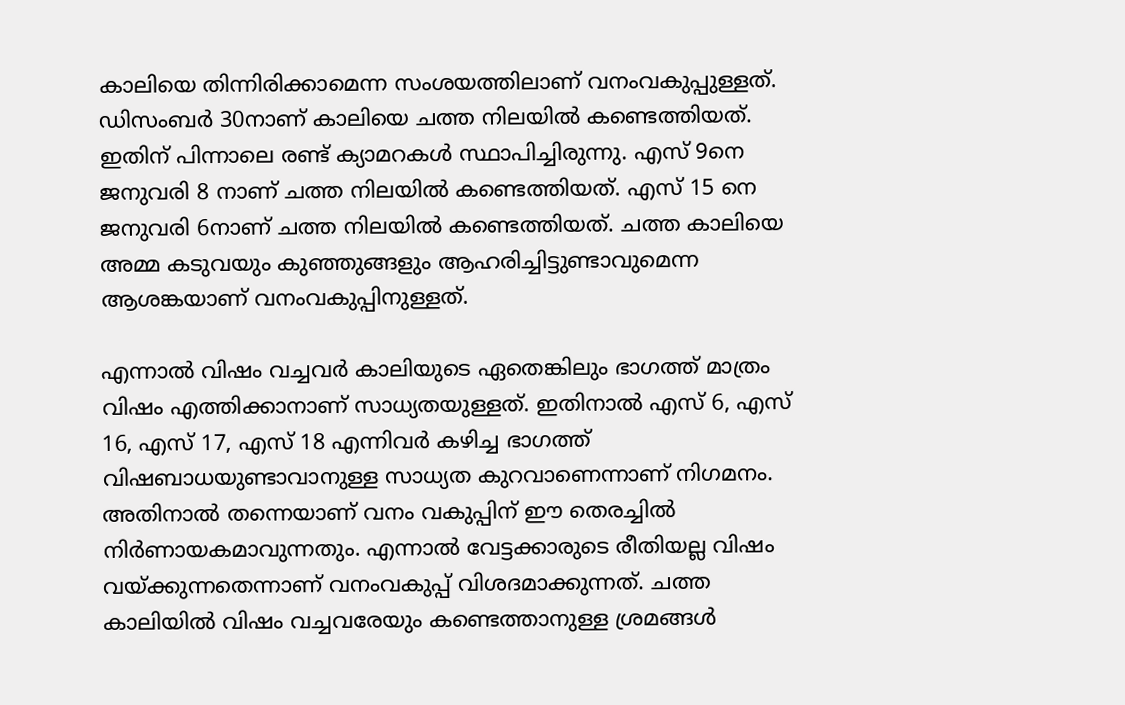കാലിയെ തിന്നിരിക്കാമെന്ന സംശയത്തിലാണ് വനംവകുപ്പുള്ളത്. ഡിസംബർ 30നാണ് കാലിയെ ചത്ത നിലയിൽ കണ്ടെത്തിയത്. ഇതിന് പിന്നാലെ രണ്ട് ക്യാമറകൾ സ്ഥാപിച്ചിരുന്നു. എസ് 9നെ ജനുവരി 8 നാണ് ചത്ത നിലയിൽ കണ്ടെത്തിയത്. എസ് 15 നെ ജനുവരി 6നാണ് ചത്ത നിലയിൽ കണ്ടെത്തിയത്. ചത്ത കാലിയെ അമ്മ കടുവയും കുഞ്ഞുങ്ങളും ആഹരിച്ചിട്ടുണ്ടാവുമെന്ന ആശങ്കയാണ് വനംവകുപ്പിനുള്ളത്.

എന്നാൽ വിഷം വച്ചവർ കാലിയുടെ ഏതെങ്കിലും ഭാഗത്ത് മാത്രം വിഷം എത്തിക്കാനാണ് സാധ്യതയുള്ളത്. ഇതിനാൽ എസ് 6, എസ് 16, എസ് 17, എസ് 18 എന്നിവർ കഴിച്ച ഭാഗത്ത് വിഷബാധയുണ്ടാവാനുള്ള സാധ്യത കുറവാണെന്നാണ് നിഗമനം. അതിനാൽ തന്നെയാണ് വനം വകുപ്പിന് ഈ തെരച്ചിൽ നിർണായകമാവുന്നതും. എന്നാൽ വേട്ടക്കാരുടെ രീതിയല്ല വിഷം വയ്ക്കുന്നതെന്നാണ് വനംവകുപ്പ് വിശദമാക്കുന്നത്. ചത്ത കാലിയിൽ വിഷം വച്ചവരേയും കണ്ടെത്താനുള്ള ശ്രമങ്ങൾ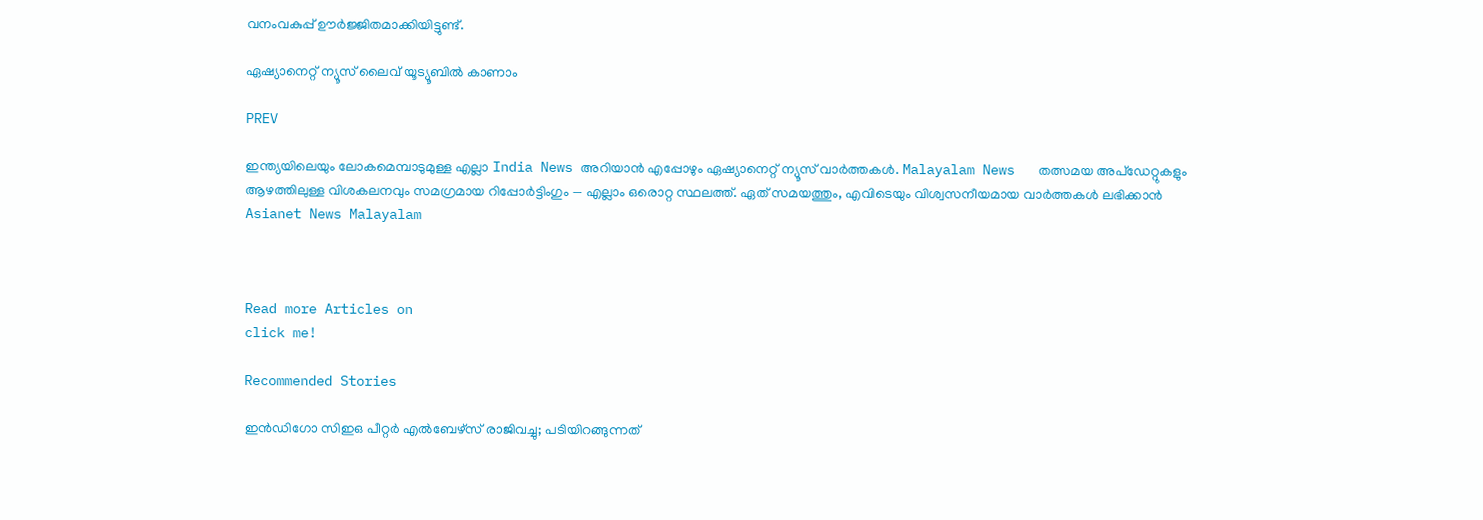വനംവകുപ്പ് ഊർജ്ജിതമാക്കിയിട്ടുണ്ട്.

ഏഷ്യാനെറ്റ് ന്യൂസ് ലൈവ് യൂട്യൂബിൽ കാണാം

PREV

ഇന്ത്യയിലെയും ലോകമെമ്പാടുമുള്ള എല്ലാ India News അറിയാൻ എപ്പോഴും ഏഷ്യാനെറ്റ് ന്യൂസ് വാർത്തകൾ. Malayalam News   തത്സമയ അപ്‌ഡേറ്റുകളും ആഴത്തിലുള്ള വിശകലനവും സമഗ്രമായ റിപ്പോർട്ടിംഗും — എല്ലാം ഒരൊറ്റ സ്ഥലത്ത്. ഏത് സമയത്തും, എവിടെയും വിശ്വസനീയമായ വാർത്തകൾ ലഭിക്കാൻ Asianet News Malayalam



Read more Articles on
click me!

Recommended Stories

ഇൻഡിഗോ സിഇഒ പീറ്റർ എൽബേഴ്സ് രാജിവച്ചു; പടിയിറങ്ങുന്നത്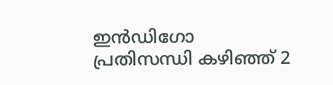ഇൻഡിഗോ പ്രതിസന്ധി കഴിഞ്ഞ് 2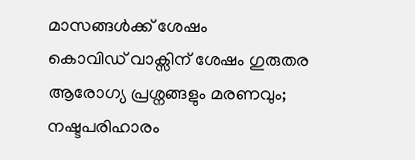മാസങ്ങൾക്ക് ശേഷം
കൊവിഡ് വാക്സിന് ശേഷം ഗുരുതര ആരോഗ്യ പ്രശ്നങ്ങളും മരണവും; നഷ്ടപരിഹാരം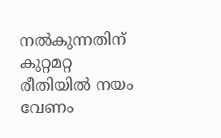നൽകുന്നതിന് കുറ്റമറ്റ രീതിയിൽ നയം വേണം